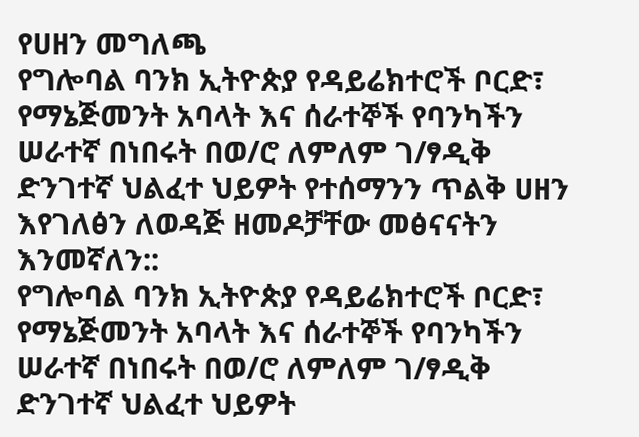የሀዘን መግለጫ
የግሎባል ባንክ ኢትዮጵያ የዳይሬክተሮች ቦርድ፣ የማኔጅመንት አባላት እና ሰራተኞች የባንካችን ሠራተኛ በነበሩት በወ/ሮ ለምለም ገ/ፃዲቅ ድንገተኛ ህልፈተ ህይዎት የተሰማንን ጥልቅ ሀዘን እየገለፅን ለወዳጅ ዘመዶቻቸው መፅናናትን እንመኛለን::
የግሎባል ባንክ ኢትዮጵያ የዳይሬክተሮች ቦርድ፣ የማኔጅመንት አባላት እና ሰራተኞች የባንካችን ሠራተኛ በነበሩት በወ/ሮ ለምለም ገ/ፃዲቅ ድንገተኛ ህልፈተ ህይዎት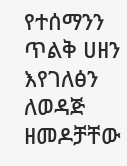የተሰማንን ጥልቅ ሀዘን እየገለፅን ለወዳጅ ዘመዶቻቸው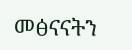መፅናናትን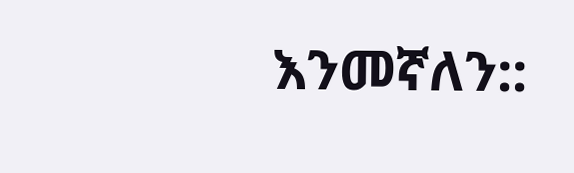እንመኛለን::